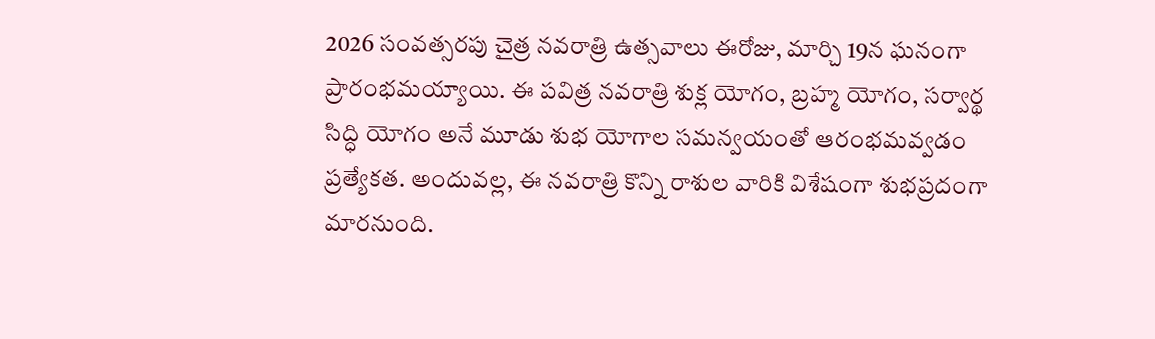2026 సంవత్సరపు చైత్ర నవరాత్రి ఉత్సవాలు ఈరోజు, మార్చి 19న ఘనంగా ప్రారంభమయ్యాయి. ఈ పవిత్ర నవరాత్రి శుక్ల యోగం, బ్రహ్మ యోగం, సర్వార్థ సిద్ధి యోగం అనే మూడు శుభ యోగాల సమన్వయంతో ఆరంభమవ్వడం ప్రత్యేకత. అందువల్ల, ఈ నవరాత్రి కొన్ని రాశుల వారికి విశేషంగా శుభప్రదంగా మారనుంది.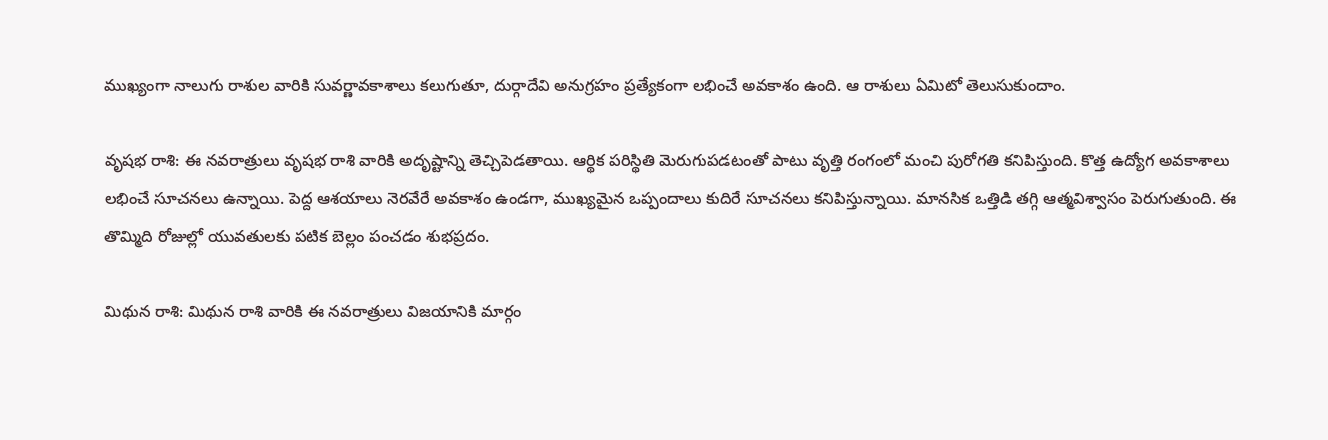ముఖ్యంగా నాలుగు రాశుల వారికి సువర్ణావకాశాలు కలుగుతూ, దుర్గాదేవి అనుగ్రహం ప్రత్యేకంగా లభించే అవకాశం ఉంది. ఆ రాశులు ఏమిటో తెలుసుకుందాం.

వృషభ రాశి: ఈ నవరాత్రులు వృషభ రాశి వారికి అదృష్టాన్ని తెచ్చిపెడతాయి. ఆర్థిక పరిస్థితి మెరుగుపడటంతో పాటు వృత్తి రంగంలో మంచి పురోగతి కనిపిస్తుంది. కొత్త ఉద్యోగ అవకాశాలు లభించే సూచనలు ఉన్నాయి. పెద్ద ఆశయాలు నెరవేరే అవకాశం ఉండగా, ముఖ్యమైన ఒప్పందాలు కుదిరే సూచనలు కనిపిస్తున్నాయి. మానసిక ఒత్తిడి తగ్గి ఆత్మవిశ్వాసం పెరుగుతుంది. ఈ తొమ్మిది రోజుల్లో యువతులకు పటిక బెల్లం పంచడం శుభప్రదం.

మిథున రాశి: మిథున రాశి వారికి ఈ నవరాత్రులు విజయానికి మార్గం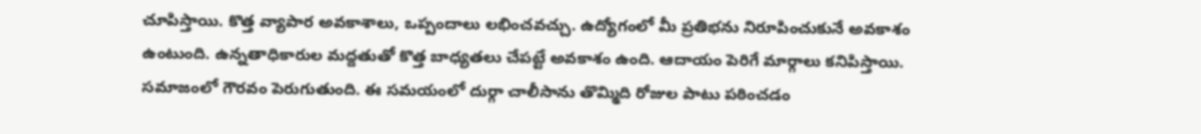చూపిస్తాయి. కొత్త వ్యాపార అవకాశాలు, ఒప్పందాలు లభించవచ్చు. ఉద్యోగంలో మీ ప్రతిభను నిరూపించుకునే అవకాశం ఉంటుంది. ఉన్నతాధికారుల మద్దతుతో కొత్త బాధ్యతలు చేపట్టే అవకాశం ఉంది. ఆదాయం పెరిగే మార్గాలు కనిపిస్తాయి. సమాజంలో గౌరవం పెరుగుతుంది. ఈ సమయంలో దుర్గా చాలీసాను తొమ్మిది రోజుల పాటు పఠించడం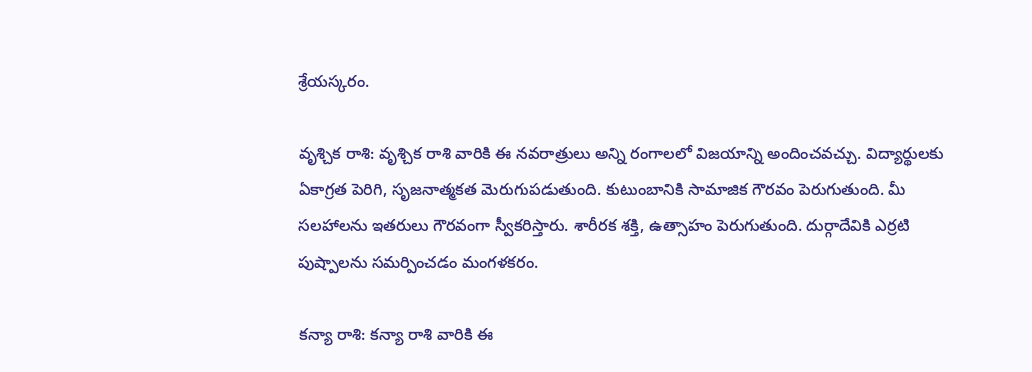శ్రేయస్కరం.

వృశ్చిక రాశి: వృశ్చిక రాశి వారికి ఈ నవరాత్రులు అన్ని రంగాలలో విజయాన్ని అందించవచ్చు. విద్యార్థులకు ఏకాగ్రత పెరిగి, సృజనాత్మకత మెరుగుపడుతుంది. కుటుంబానికి సామాజిక గౌరవం పెరుగుతుంది. మీ సలహాలను ఇతరులు గౌరవంగా స్వీకరిస్తారు. శారీరక శక్తి, ఉత్సాహం పెరుగుతుంది. దుర్గాదేవికి ఎర్రటి పుష్పాలను సమర్పించడం మంగళకరం.

కన్యా రాశి: కన్యా రాశి వారికి ఈ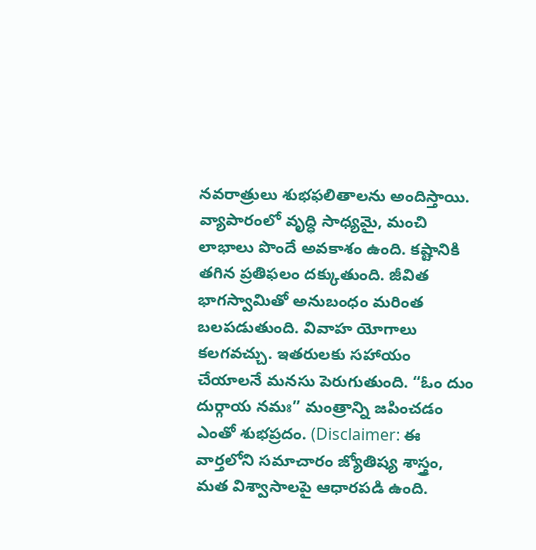నవరాత్రులు శుభఫలితాలను అందిస్తాయి. వ్యాపారంలో వృద్ధి సాధ్యమై, మంచి లాభాలు పొందే అవకాశం ఉంది. కష్టానికి తగిన ప్రతిఫలం దక్కుతుంది. జీవిత భాగస్వామితో అనుబంధం మరింత బలపడుతుంది. వివాహ యోగాలు కలగవచ్చు. ఇతరులకు సహాయం చేయాలనే మనసు పెరుగుతుంది. “ఓం దుం దుర్గాయ నమః” మంత్రాన్ని జపించడం ఎంతో శుభప్రదం. (Disclaimer: ఈ వార్తలోని సమాచారం జ్యోతిష్య శాస్త్రం, మత విశ్వాసాలపై ఆధారపడి ఉంది.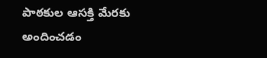పాఠకుల ఆసక్తి మేరకు అందించడం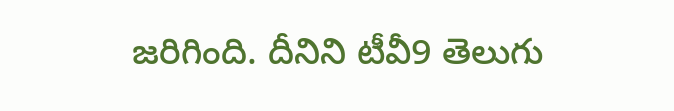జరిగింది. దీనిని టీవీ9 తెలుగు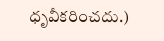ధృవీకరించదు.)